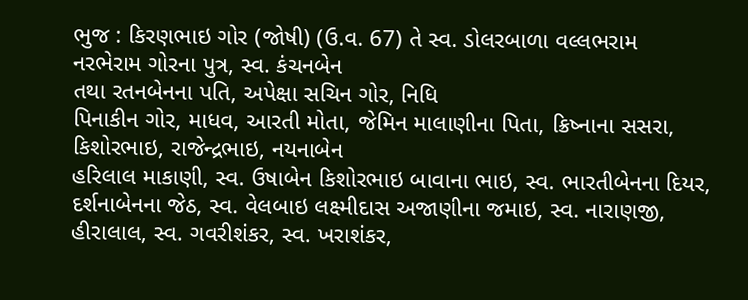ભુજ : કિરણભાઇ ગોર (જોષી) (ઉ.વ. 67) તે સ્વ. ડોલરબાળા વલ્લભરામ
નરભેરામ ગોરના પુત્ર, સ્વ. કંચનબેન
તથા રતનબેનના પતિ, અપેક્ષા સચિન ગોર, નિધિ
પિનાકીન ગોર, માધવ, આરતી મોતા, જેમિન માલાણીના પિતા, ક્રિષ્નાના સસરા, કિશોરભાઇ, રાજેન્દ્રભાઇ, નયનાબેન
હરિલાલ માકાણી, સ્વ. ઉષાબેન કિશોરભાઇ બાવાના ભાઇ, સ્વ. ભારતીબેનના દિયર, દર્શનાબેનના જેઠ, સ્વ. વેલબાઇ લક્ષ્મીદાસ અજાણીના જમાઇ, સ્વ. નારાણજી,
હીરાલાલ, સ્વ. ગવરીશંકર, સ્વ. ખરાશંકર,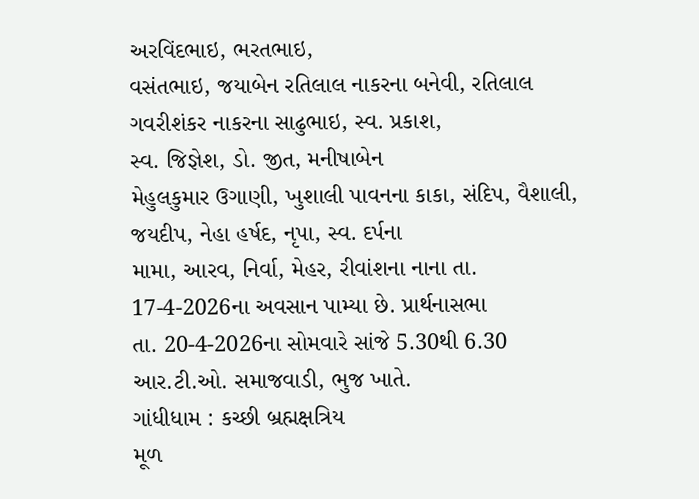અરવિંદભાઇ, ભરતભાઇ,
વસંતભાઇ, જયાબેન રતિલાલ નાકરના બનેવી, રતિલાલ ગવરીશંકર નાકરના સાઢુભાઇ, સ્વ. પ્રકાશ,
સ્વ. જિજ્ઞેશ, ડો. જીત, મનીષાબેન
મેહુલકુમાર ઉગાણી, ખુશાલી પાવનના કાકા, સંદિપ, વૈશાલી, જયદીપ, નેહા હર્ષદ, નૃપા, સ્વ. દર્પના
મામા, આરવ, નિર્વા, મેહર, રીવાંશના નાના તા. 17-4-2026ના અવસાન પામ્યા છે. પ્રાર્થનાસભા
તા. 20-4-2026ના સોમવારે સાંજે 5.30થી 6.30 આર.ટી.ઓ. સમાજવાડી, ભુજ ખાતે.
ગાંધીધામ : કચ્છી બ્રહ્મક્ષત્રિય
મૂળ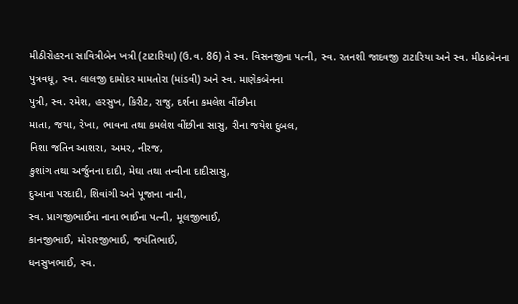મીઠીરોહરના સાવિત્રીબેન ખત્રી (ટાટારિયા) (ઉ.વ. 86) તે સ્વ. વિસનજીના પત્ની, સ્વ. રતનશી જાદવજી ટાટારિયા અને સ્વ. મીઠાબેનના
પુત્રવધૂ, સ્વ. લાલજી દામોદર મામતોરા (માંડવી) અને સ્વ. માણેકબેનના
પુત્રી, સ્વ. રમેશ, હરસુખ, કિરીટ, રાજુ, દર્શના કમલેશ વીંછીના
માતા, જયા, રેખા, ભાવના તથા કમલેશ વીંછીના સાસુ, રીના જયેશ દુબલ,
નિશા જતિન આશરા, અમર, નીરજ,
કુશાંગ તથા અર્જુનના દાદી, મેઘા તથા તન્વીના દાદીસાસુ,
દુઆના પરદાદી, શિવાંગી અને પૂજાના નાની,
સ્વ. પ્રાગજીભાઈના નાના ભાઈના પત્ની, મૂલજીભાઈ,
કાનજીભાઈ, મોરારજીભાઈ, જયંતિભાઈ,
ધનસુખભાઈ, સ્વ.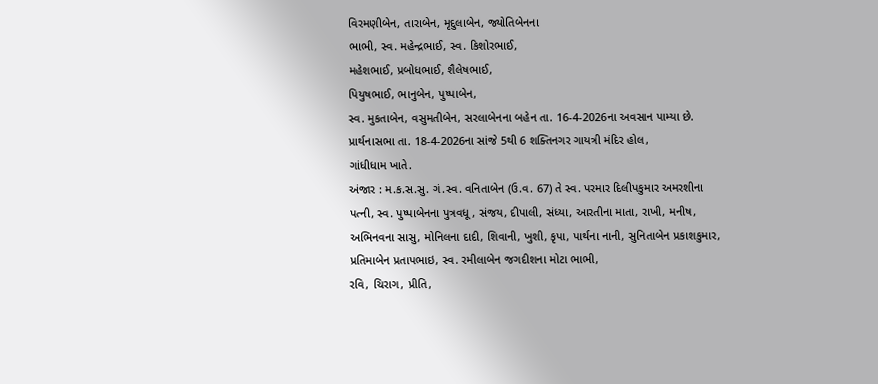વિરમણીબેન, તારાબેન, મૃદુલાબેન, જ્યોતિબેનના
ભાભી, સ્વ. મહેન્દ્રભાઈ, સ્વ. કિશોરભાઈ,
મહેશભાઈ, પ્રબોધભાઈ, શૈલેષભાઈ,
પિયુષભાઈ, ભાનુબેન, પુષ્પાબેન,
સ્વ. મુકતાબેન, વસુમતીબેન, સરલાબેનના બહેન તા. 16-4-2026ના અવસાન પામ્યા છે. પ્રાર્થનાસભા તા. 18-4-2026ના સાંજે 5થી 6 શક્તિનગર ગાયત્રી મંદિર હોલ,
ગાંધીધામ ખાતે.
અંજાર : મ.ક.સ.સુ. ગં.સ્વ. વનિતાબેન (ઉ.વ. 67) તે સ્વ. પરમાર દિલીપકુમાર અમરશીના
પત્ની, સ્વ. પુષ્પાબેનના પુત્રવધૂ, સંજય, દીપાલી, સંધ્યા, આરતીના માતા, રાખી, મનીષ,
અભિનવના સાસુ, મોનિલના દાદી, શિવાની, ખુશી, કૃપા, પાર્થના નાની, સુનિતાબેન પ્રકાશકુમાર, પ્રતિમાબેન પ્રતાપભાઇ, સ્વ. રમીલાબેન જગદીશના મોટા ભાભી,
રવિ, ચિરાગ, પ્રીતિ,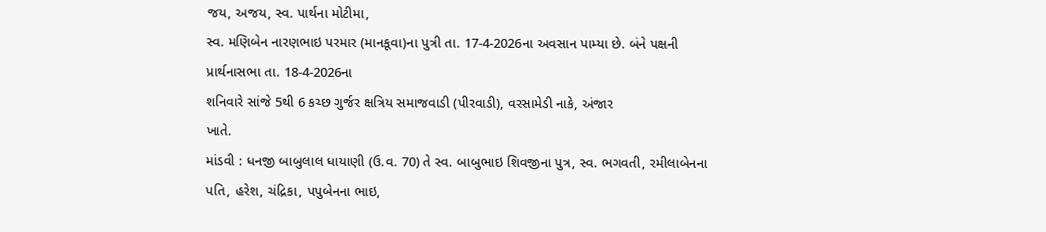જય, અજય, સ્વ. પાર્થના મોટીમા,
સ્વ. મણિબેન નારણભાઇ પરમાર (માનકૂવા)ના પુત્રી તા. 17-4-2026ના અવસાન પામ્યા છે. બંને પક્ષની
પ્રાર્થનાસભા તા. 18-4-2026ના
શનિવારે સાંજે 5થી 6 કચ્છ ગુર્જર ક્ષત્રિય સમાજવાડી (પીરવાડી), વરસામેડી નાકે, અંજાર
ખાતે.
માંડવી : ધનજી બાબુલાલ ધાયાણી (ઉ.વ. 70) તે સ્વ. બાબુભાઇ શિવજીના પુત્ર, સ્વ. ભગવતી, રમીલાબેનના
પતિ, હરેશ, ચંદ્રિકા, પપુબેનના ભાઇ,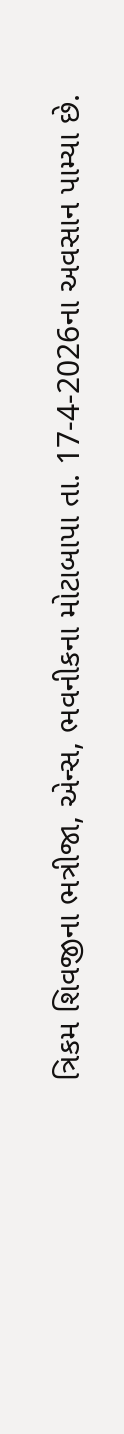ત્રિકમ શિવજીના ભત્રીજા, એન્સ, ભવનીકના મોટાબાપા તા. 17-4-2026ના અવસાન પામ્યા છે.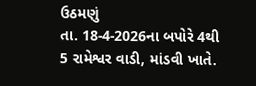ઉઠમણું
તા. 18-4-2026ના બપોરે 4થી 5 રામેશ્વર વાડી, માંડવી ખાતે.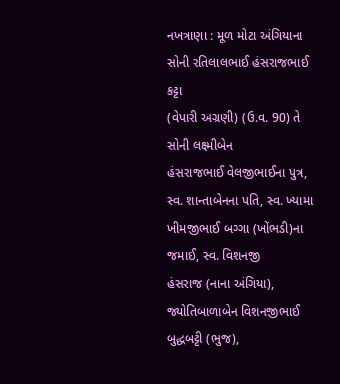નખત્રાણા : મૂળ મોટા અંગિયાના સોની રતિલાલભાઈ હંસરાજભાઈ કટ્ટા
(વેપારી અગ્રણી) (ઉ.વ. 90) તે સોની લક્ષ્મીબેન
હંસરાજભાઈ વેલજીભાઈના પુત્ર, સ્વ. શાન્તાબેનના પતિ, સ્વ. ખ્યામા ખીમજીભાઈ બગ્ગા (ખોંભડી)ના જમાઈ, સ્વ. વિશનજી
હંસરાજ (નાના અંગિયા), જ્યોતિબાળાબેન વિશનજીભાઈ બુદ્ધબટ્ટી (ભુજ),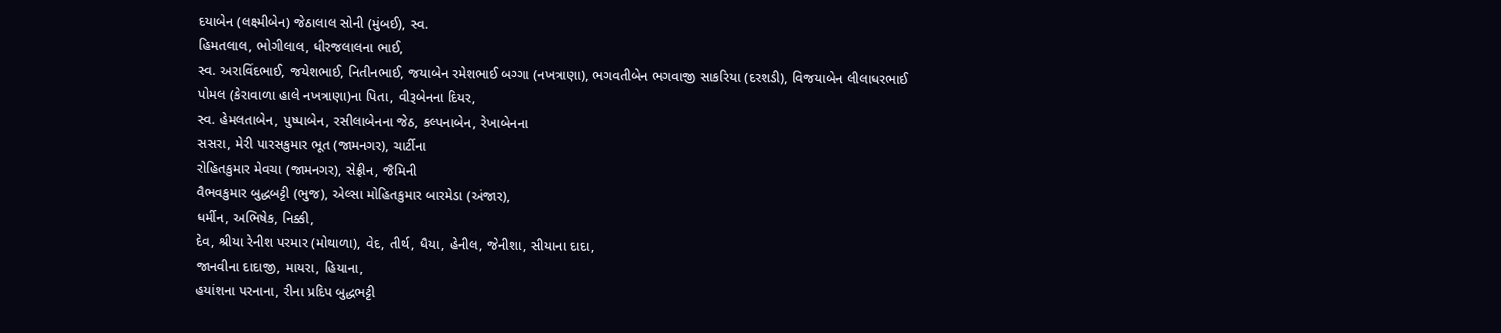દયાબેન (લક્ષ્મીબેન) જેઠાલાલ સોની (મુંબઈ), સ્વ.
હિમતલાલ, ભોગીલાલ, ધીરજલાલના ભાઈ,
સ્વ. અરાવિંદભાઈ, જયેશભાઈ, નિતીનભાઈ, જયાબેન રમેશભાઈ બગ્ગા (નખત્રાણા), ભગવતીબેન ભગવાજી સાકરિયા (દરશડી), વિજયાબેન લીલાધરભાઈ
પોમલ (કેરાવાળા હાલે નખત્રાણા)ના પિતા, વીરૂબેનના દિયર,
સ્વ. હેમલતાબેન, પુષ્પાબેન, રસીલાબેનના જેઠ, કલ્પનાબેન, રેખાબેનના
સસરા, મેરી પારસકુમાર ભૂત (જામનગર), ચાર્ટીના
રોહિતકુમાર મેવચા (જામનગર), સેફ્રીન, જૈમિની
વૈભવકુમાર બુદ્ધબટ્ટી (ભુજ), એલ્સા મોહિતકુમાર બારમેડા (અંજાર),
ધર્મીન, અભિષેક, નિક્કી,
દેવ, શ્રીયા રેનીશ પરમાર (મોથાળા), વેદ, તીર્થ, ધૈયા, હેનીલ, જેનીશા, સીયાના દાદા,
જાનવીના દાદાજી, માયરા, હિયાના,
હયાંશના પરનાના, રીના પ્રદિપ બુદ્ધભટ્ટી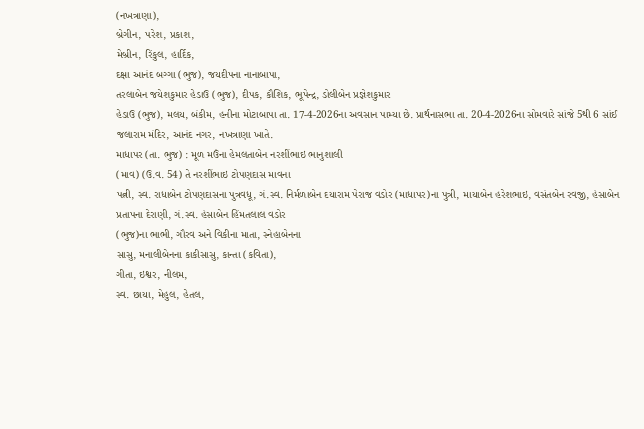(નખત્રાણા),
બ્રેગીન, પરેશ, પ્રકાશ,
મેબ્રીન, રિંકુલ, હાર્દિક,
દક્ષા આનંદ બગ્ગા (ભુજ), જયદીપના નાનાબાપા,
તરલાબેન જયેશકુમાર હેડાઉ (ભુજ), દીપક, કૌશિક, ભૂપેન્દ્ર, ડોલીબેન પ્રજ્ઞેશકુમાર
હેડાઉ (ભુજ), મલય, બંકીમ, હનીના મોટાબાપા તા. 17-4-2026ના અવસાન પામ્યા છે. પ્રાર્થનાસભા તા. 20-4-2026ના સોમવારે સાંજે 5થી 6 સાંઈ જલારામ મંદિર, આનંદ નગર, નખત્રાણા ખાતે.
માધાપર (તા. ભુજ) : મૂળ મઉંના હેમલતાબેન નરશીંભાઇ ભાનુશાલી
(માવ) (ઉ.વ. 54) તે નરશીંભાઇ ટોપણદાસ માવના
પત્ની, સ્વ. રાધાબેન ટોપણદાસના પુત્રવધૂ, ગં.સ્વ. નિર્મળાબેન દયારામ પેરાજ વડોર (માધાપર)ના પુત્રી, માયાબેન હરેશભાઇ, વસંતબેન રવજી, હંસાબેન પ્રતાપના દેરાણી, ગં.સ્વ. હંસાબેન હિંમતલાલ વડોર
(ભુજ)ના ભાભી, ગૌરવ અને વિકીના માતા, સ્નેહાબેનના
સાસુ, મનાલીબેનના કાકીસાસુ, કાન્તા (કવિતા),
ગીતા, ઇશ્વર, નીલમ,
સ્વ. છાયા, મેહુલ, હેતલ,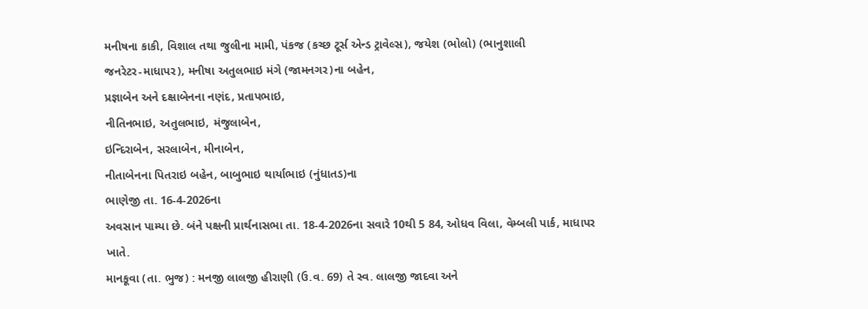મનીષના કાકી, વિશાલ તથા જુલીના મામી, પંકજ (કચ્છ ટૂર્સ એન્ડ ટ્રાવેલ્સ), જયેશ (ભોલો) (ભાનુશાલી
જનરેટર-માધાપર), મનીષા અતુલભાઇ મંગે (જામનગર)ના બહેન,
પ્રજ્ઞાબેન અને દક્ષાબેનના નણંદ, પ્રતાપભાઇ,
નીતિનભાઇ, અતુલભાઇ, મંજુલાબેન,
ઇન્દિરાબેન, સરલાબેન, મીનાબેન,
નીતાબેનના પિતરાઇ બહેન, બાબુભાઇ થાર્યાભાઇ (નુંધાતડ)ના
ભાણેજી તા. 16-4-2026ના
અવસાન પામ્યા છે. બંને પક્ષની પ્રાર્થનાસભા તા. 18-4-2026ના સવારે 10થી 5 84, ઓધવ વિલા, વેમ્બલી પાર્ક, માધાપર
ખાતે.
માનકૂવા (તા. ભુજ) : મનજી લાલજી હીરાણી (ઉ.વ. 69) તે સ્વ. લાલજી જાદવા અને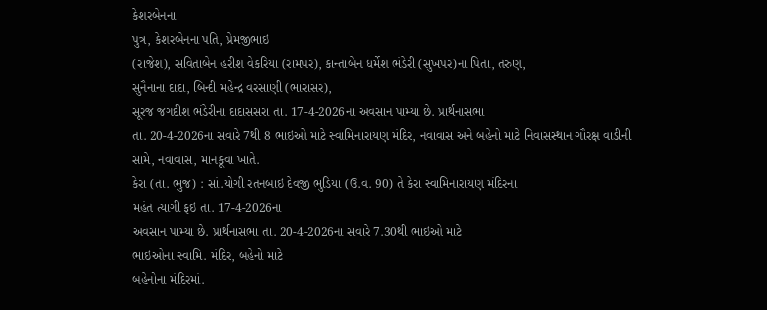કેશરબેનના
પુત્ર, કેશરબેનના પતિ, પ્રેમજીભાઇ
(રાજેશ), સવિતાબેન હરીશ વેકરિયા (રામપર), કાન્તાબેન ધર્મેશ ભંડેરી (સુખપર)ના પિતા, તરુણ,
સુનૈનાના દાદા, બિન્દી મહેન્દ્ર વરસાણી (ભારાસર),
સૂરજ જગદીશ ભંડેરીના દાદાસસરા તા. 17-4-2026ના અવસાન પામ્યા છે. પ્રાર્થનાસભા
તા. 20-4-2026ના સવારે 7થી 8 ભાઇઓ માટે સ્વામિનારાયણ મંદિર, નવાવાસ અને બહેનો માટે નિવાસસ્થાન ગૌરક્ષ વાડીની
સામે, નવાવાસ, માનકૂવા ખાતે.
કેરા (તા. ભુજ) : સાં.યોગી રતનબાઇ દેવજી ભુડિયા (ઉ.વ. 90) તે કેરા સ્વામિનારાયણ મંદિરના
મહંત ત્યાગી ફઇ તા. 17-4-2026ના
અવસાન પામ્યા છે. પ્રાર્થનાસભા તા. 20-4-2026ના સવારે 7.30થી ભાઇઓ માટે
ભાઇઓના સ્વામિ. મંદિર, બહેનો માટે
બહેનોના મંદિરમાં.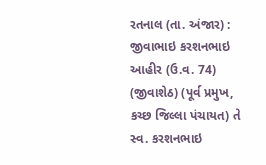રતનાલ (તા. અંજાર) : જીવાભાઇ કરશનભાઇ આહીર (ઉ.વ. 74) (જીવાશેઠ) (પૂર્વ પ્રમુખ, કચ્છ જિલ્લા પંચાયત) તે સ્વ. કરશનભાઇ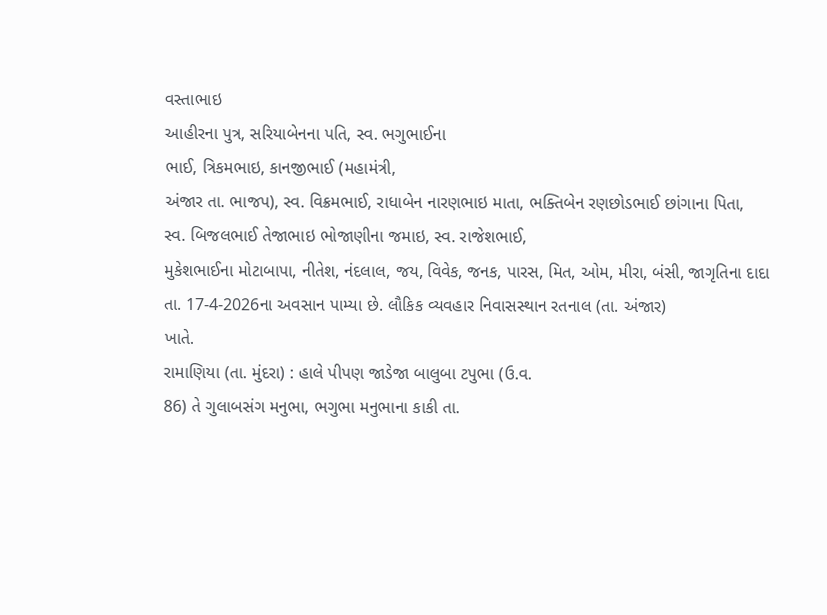વસ્તાભાઇ
આહીરના પુત્ર, સરિયાબેનના પતિ, સ્વ. ભગુભાઈના
ભાઈ, ત્રિકમભાઇ, કાનજીભાઈ (મહામંત્રી,
અંજાર તા. ભાજપ), સ્વ. વિક્રમભાઈ, રાધાબેન નારણભાઇ માતા, ભક્તિબેન રણછોડભાઈ છાંગાના પિતા,
સ્વ. બિજલભાઈ તેજાભાઇ ભોજાણીના જમાઇ, સ્વ. રાજેશભાઈ,
મુકેશભાઈના મોટાબાપા, નીતેશ, નંદલાલ, જય, વિવેક, જનક, પારસ, મિત, ઓમ, મીરા, બંસી, જાગૃતિના દાદા તા. 17-4-2026ના અવસાન પામ્યા છે. લૌકિક વ્યવહાર નિવાસસ્થાન રતનાલ (તા. અંજાર)
ખાતે.
રામાણિયા (તા. મુંદરા) : હાલે પીપણ જાડેજા બાલુબા ટપુભા (ઉ.વ.
86) તે ગુલાબસંગ મનુભા, ભગુભા મનુભાના કાકી તા.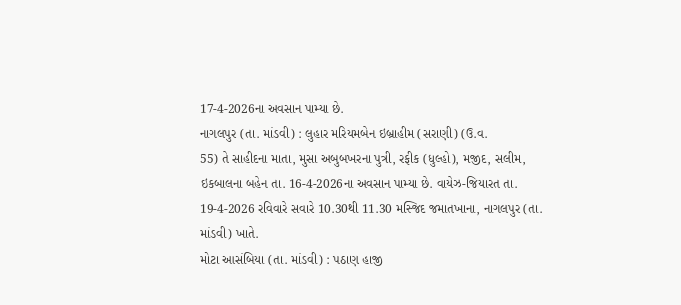17-4-2026ના અવસાન પામ્યા છે.
નાગલપુર (તા. માંડવી) : લુહાર મરિયમબેન ઇબ્રાહીમ (સરાણી) (ઉ.વ.
55) તે સાહીદના માતા, મુસા અબુબખરના પુત્રી, રફીક (ધુલ્હો), મજીદ, સલીમ,
ઇકબાલના બહેન તા. 16-4-2026ના અવસાન પામ્યા છે. વાયેઝ-જિયારત તા. 19-4-2026 રવિવારે સવારે 10.30થી 11.30 મસ્જિદ જમાતખાના, નાગલપુર (તા. માંડવી) ખાતે.
મોટા આસંબિયા (તા. માંડવી) : પઠાણ હાજી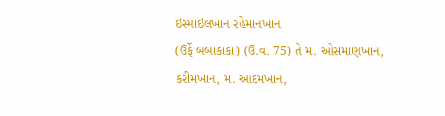ઇસ્માઇલખાન રહેમાનખાન
(ઉર્ફે બબાકાકા) (ઉ.વ. 75) તે મ. ઓસમાણખાન, કરીમખાન, મ. આદમખાન,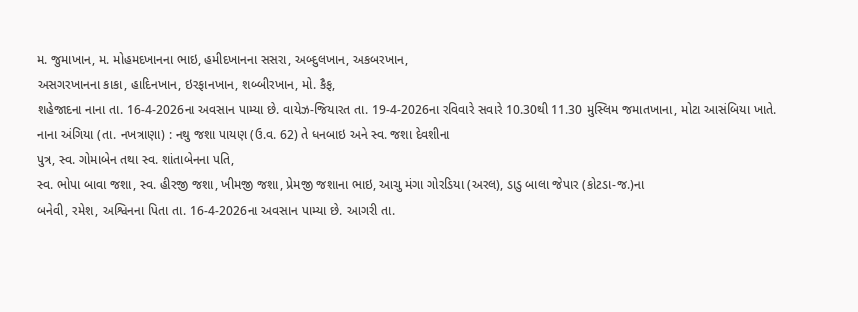મ. જુમાખાન, મ. મોહમદખાનના ભાઇ, હમીદખાનના સસરા, અબ્દુલખાન, અકબરખાન,
અસગરખાનના કાકા, હાદિનખાન, ઇરફાનખાન, શબ્બીરખાન, મો. કૈફ,
શહેજાદના નાના તા. 16-4-2026ના અવસાન પામ્યા છે. વાયેઝ-જિયારત તા. 19-4-2026ના રવિવારે સવારે 10.30થી 11.30 મુસ્લિમ જમાતખાના, મોટા આસંબિયા ખાતે.
નાના અંગિયા (તા. નખત્રાણા) : નથુ જશા પાયણ (ઉ.વ. 62) તે ધનબાઇ અને સ્વ. જશા દેવશીના
પુત્ર, સ્વ. ગોમાબેન તથા સ્વ. શાંતાબેનના પતિ,
સ્વ. ભોપા બાવા જશા, સ્વ. હીરજી જશા, ખીમજી જશા, પ્રેમજી જશાના ભાઇ, આચુ મંગા ગોરડિયા (અરલ), ડાડુ બાલા જેપાર (કોટડા-જ.)ના
બનેવી, રમેશ, અશ્વિનના પિતા તા. 16-4-2026ના અવસાન પામ્યા છે. આગરી તા.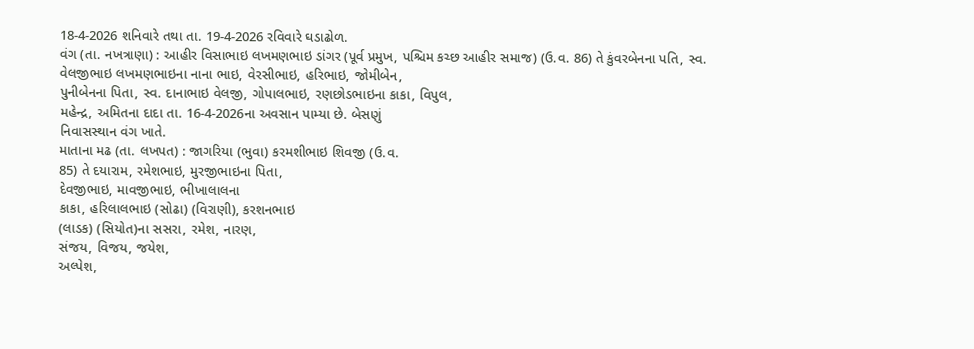18-4-2026 શનિવારે તથા તા. 19-4-2026 રવિવારે ઘડાઢોળ.
વંગ (તા. નખત્રાણા) : આહીર વિસાભાઇ લખમણભાઇ ડાંગર (પૂર્વ પ્રમુખ, પશ્ચિમ કચ્છ આહીર સમાજ) (ઉ.વ. 86) તે કુંવરબેનના પતિ, સ્વ. વેલજીભાઇ લખમણભાઇના નાના ભાઇ, વેરસીભાઇ, હરિભાઇ, જોમીબેન,
પુનીબેનના પિતા, સ્વ. દાનાભાઇ વેલજી, ગોપાલભાઇ, રણછોડભાઇના કાકા, વિપુલ,
મહેન્દ્ર, અમિતના દાદા તા. 16-4-2026ના અવસાન પામ્યા છે. બેસણું
નિવાસસ્થાન વંગ ખાતે.
માતાના મઢ (તા. લખપત) : જાગરિયા (ભુવા) કરમશીભાઇ શિવજી (ઉ.વ.
85) તે દયારામ, રમેશભાઇ, મુરજીભાઇના પિતા,
દેવજીભાઇ, માવજીભાઇ, ભીખાલાલના
કાકા, હરિલાલભાઇ (સોઢા) (વિરાણી), કરશનભાઇ
(લાડક) (સિયોત)ના સસરા, રમેશ, નારણ,
સંજય, વિજય, જયેશ,
અલ્પેશ,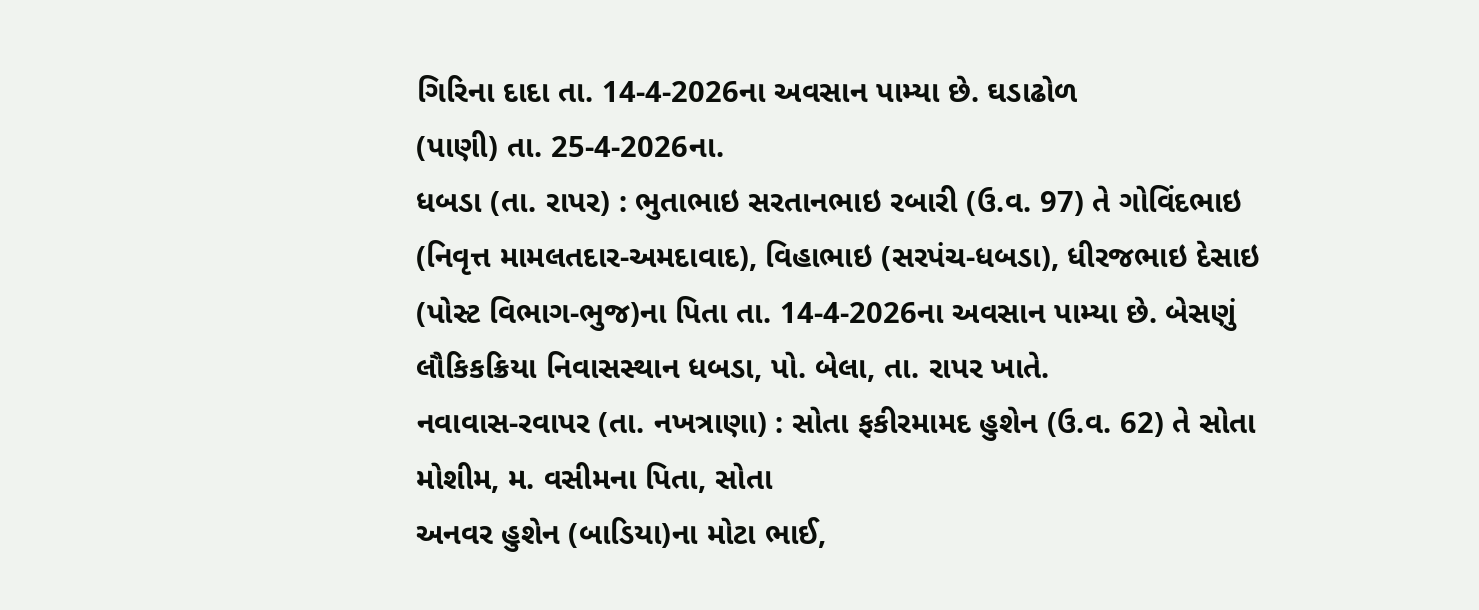ગિરિના દાદા તા. 14-4-2026ના અવસાન પામ્યા છે. ઘડાઢોળ
(પાણી) તા. 25-4-2026ના.
ધબડા (તા. રાપર) : ભુતાભાઇ સરતાનભાઇ રબારી (ઉ.વ. 97) તે ગોવિંદભાઇ (નિવૃત્ત મામલતદાર-અમદાવાદ), વિહાભાઇ (સરપંચ-ધબડા), ધીરજભાઇ દેસાઇ (પોસ્ટ વિભાગ-ભુજ)ના પિતા તા. 14-4-2026ના અવસાન પામ્યા છે. બેસણું
લૌકિકક્રિયા નિવાસસ્થાન ધબડા, પો. બેલા, તા. રાપર ખાતે.
નવાવાસ-રવાપર (તા. નખત્રાણા) : સોતા ફકીરમામદ હુશેન (ઉ.વ. 62) તે સોતા મોશીમ, મ. વસીમના પિતા, સોતા
અનવર હુશેન (બાડિયા)ના મોટા ભાઈ,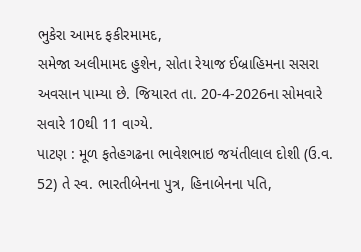ભુકેરા આમદ ફકીરમામદ,
સમેજા અલીમામદ હુશેન, સોતા રેયાજ ઈબ્રાહિમના સસરા
અવસાન પામ્યા છે. જિયારત તા. 20-4-2026ના સોમવારે સવારે 10થી 11 વાગ્યે.
પાટણ : મૂળ ફતેહગઢના ભાવેશભાઇ જયંતીલાલ દોશી (ઉ.વ. 52) તે સ્વ. ભારતીબેનના પુત્ર, હિનાબેનના પતિ,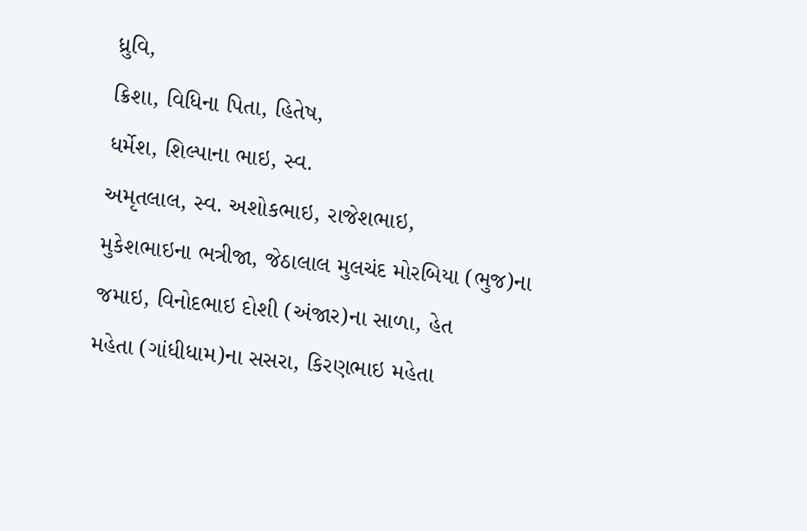ધ્રુવિ,
ક્રિશા, વિધિના પિતા, હિતેષ,
ધર્મેશ, શિલ્પાના ભાઇ, સ્વ.
અમૃતલાલ, સ્વ. અશોકભાઇ, રાજેશભાઇ,
મુકેશભાઇના ભત્રીજા, જેઠાલાલ મુલચંદ મોરબિયા (ભુજ)ના
જમાઇ, વિનોદભાઇ દોશી (અંજાર)ના સાળા, હેત
મહેતા (ગાંધીધામ)ના સસરા, કિરણભાઇ મહેતા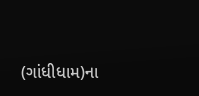(ગાંધીધામ)ના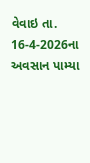વેવાઇ તા.
16-4-2026ના અવસાન પામ્યા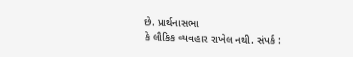છે. પ્રાર્થનાસભા
કે લૌકિક વ્યવહાર રાખેલ નથી. સંપર્ક :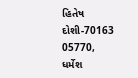હિતેષ દોશી-70163 05770, ધર્મેશ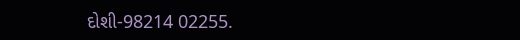દોશી-98214 02255.